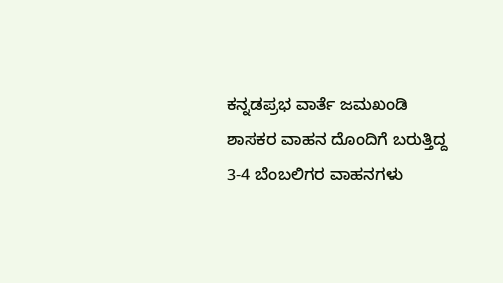ಕನ್ನಡಪ್ರಭ ವಾರ್ತೆ ಜಮಖಂಡಿ
ಶಾಸಕರ ವಾಹನ ದೊಂದಿಗೆ ಬರುತ್ತಿದ್ದ 3-4 ಬೆಂಬಲಿಗರ ವಾಹನಗಳು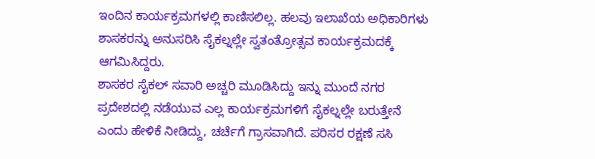ಇಂದಿನ ಕಾರ್ಯಕ್ರಮಗಳಲ್ಲಿ ಕಾಣಿಸಲಿಲ್ಲ. ಹಲವು ಇಲಾಖೆಯ ಅಧಿಕಾರಿಗಳು ಶಾಸಕರನ್ನು ಅನುಸರಿಸಿ ಸೈಕಲ್ನಲ್ಲೇ ಸ್ವತಂತ್ರೋತ್ಸವ ಕಾರ್ಯಕ್ರಮದಕ್ಕೆ ಆಗಮಿಸಿದ್ದರು.
ಶಾಸಕರ ಸೈಕಲ್ ಸವಾರಿ ಅಚ್ಚರಿ ಮೂಡಿಸಿದ್ದು ಇನ್ನು ಮುಂದೆ ನಗರ ಪ್ರದೇಶದಲ್ಲಿ ನಡೆಯುವ ಎಲ್ಲ ಕಾರ್ಯಕ್ರಮಗಳಿಗೆ ಸೈಕಲ್ನಲ್ಲೇ ಬರುತ್ತೇನೆ ಎಂದು ಹೇಳಿಕೆ ನೀಡಿದ್ದು, ಚರ್ಚೆಗೆ ಗ್ರಾಸವಾಗಿದೆ. ಪರಿಸರ ರಕ್ಷಣೆ ಸಸಿ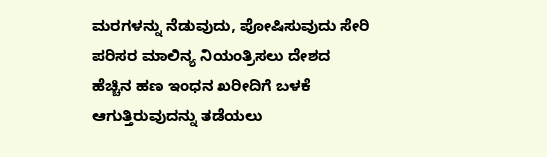ಮರಗಳನ್ನು ನೆಡುವುದು, ಪೋಷಿಸುವುದು ಸೇರಿ ಪರಿಸರ ಮಾಲಿನ್ಯ ನಿಯಂತ್ರಿಸಲು ದೇಶದ ಹೆಚ್ಚಿನ ಹಣ ಇಂಧನ ಖರೀದಿಗೆ ಬಳಕೆ ಆಗುತ್ತಿರುವುದನ್ನು ತಡೆಯಲು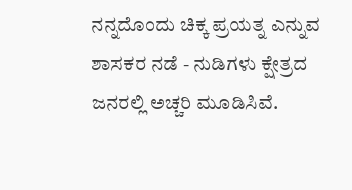ನನ್ನದೊಂದು ಚಿಕ್ಕ ಪ್ರಯತ್ನ ಎನ್ನುವ ಶಾಸಕರ ನಡೆ - ನುಡಿಗಳು ಕ್ಷೇತ್ರದ ಜನರಲ್ಲಿ ಅಚ್ಚರಿ ಮೂಡಿಸಿವೆ.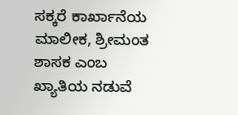ಸಕ್ಕರೆ ಕಾರ್ಖಾನೆಯ ಮಾಲೀಕ, ಶ್ರೀಮಂತ ಶಾಸಕ ಎಂಬ ಖ್ಯಾತಿಯ ನಡುವೆ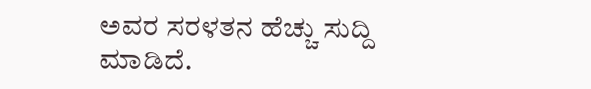ಅವರ ಸರಳತನ ಹೆಚ್ಚು ಸುದ್ದಿ ಮಾಡಿದೆ.